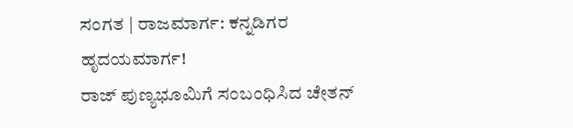ಸಂಗತ | ರಾಜಮಾರ್ಗ: ಕನ್ನಡಿಗರ ಹೃದಯಮಾರ್ಗ!
ರಾಜ್ ಪುಣ್ಯಭೂಮಿಗೆ ಸಂಬಂಧಿಸಿದ ಚೇತನ್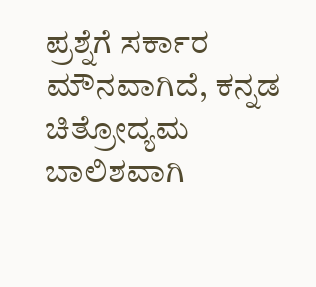ಪ್ರಶ್ನೆಗೆ ಸರ್ಕಾರ ಮೌನವಾಗಿದೆ, ಕನ್ನಡ ಚಿತ್ರೋದ್ಯಮ ಬಾಲಿಶವಾಗಿ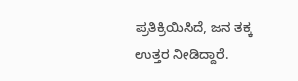ಪ್ರತಿಕ್ರಿಯಿಸಿದೆ, ಜನ ತಕ್ಕ ಉತ್ತರ ನೀಡಿದ್ದಾರೆ.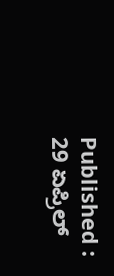Published : 29 ಏಪ್ರಿಲ್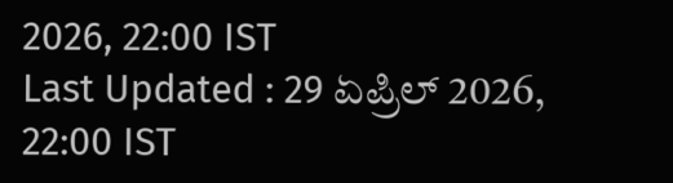2026, 22:00 IST
Last Updated : 29 ಏಪ್ರಿಲ್ 2026, 22:00 IST